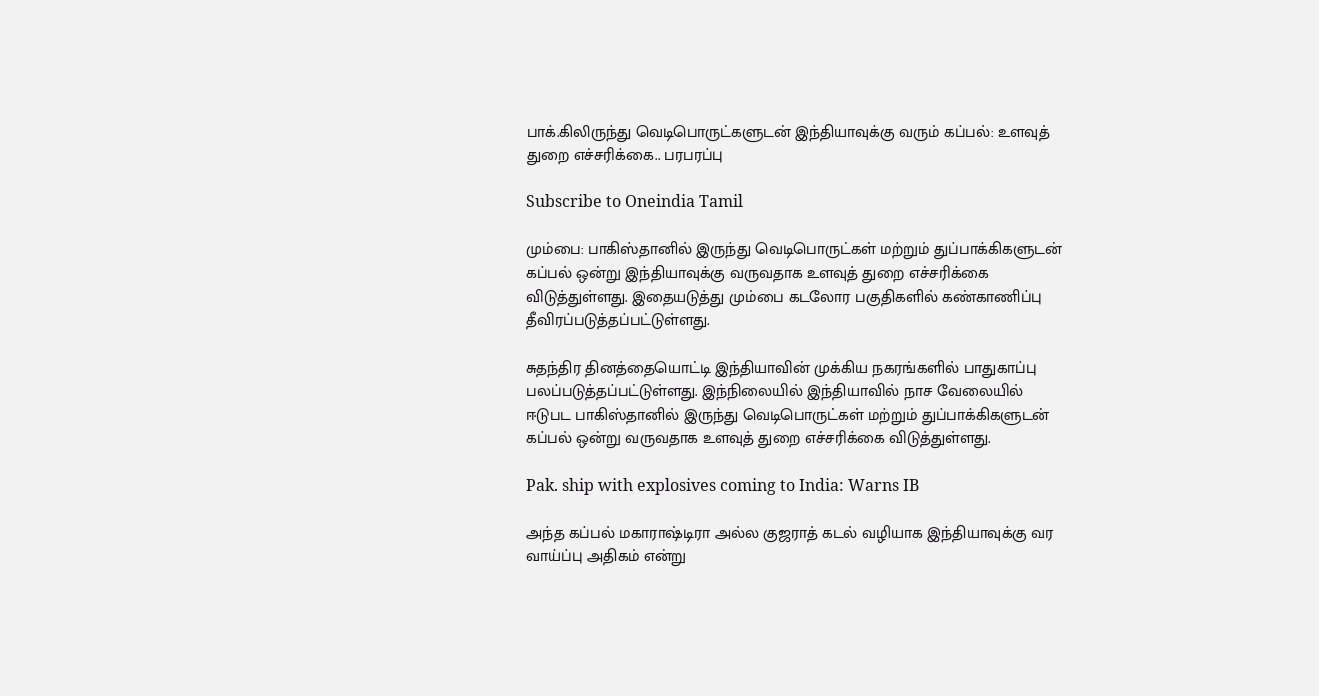பாக்.கிலிருந்து வெடிபொருட்களுடன் இந்தியாவுக்கு வரும் கப்பல்: உளவுத் துறை எச்சரிக்கை.. பரபரப்பு

Subscribe to Oneindia Tamil

மும்பை: பாகிஸ்தானில் இருந்து வெடிபொருட்கள் மற்றும் துப்பாக்கிகளுடன் கப்பல் ஒன்று இந்தியாவுக்கு வருவதாக உளவுத் துறை எச்சரிக்கை விடுத்துள்ளது. இதையடுத்து மும்பை கடலோர பகுதிகளில் கண்காணிப்பு தீவிரப்படுத்தப்பட்டுள்ளது.

சுதந்திர தினத்தையொட்டி இந்தியாவின் முக்கிய நகரங்களில் பாதுகாப்பு பலப்படுத்தப்பட்டுள்ளது. இந்நிலையில் இந்தியாவில் நாச வேலையில் ஈடுபட பாகிஸ்தானில் இருந்து வெடிபொருட்கள் மற்றும் துப்பாக்கிகளுடன் கப்பல் ஒன்று வருவதாக உளவுத் துறை எச்சரிக்கை விடுத்துள்ளது.

Pak. ship with explosives coming to India: Warns IB

அந்த கப்பல் மகாராஷ்டிரா அல்ல குஜராத் கடல் வழியாக இந்தியாவுக்கு வர வாய்ப்பு அதிகம் என்று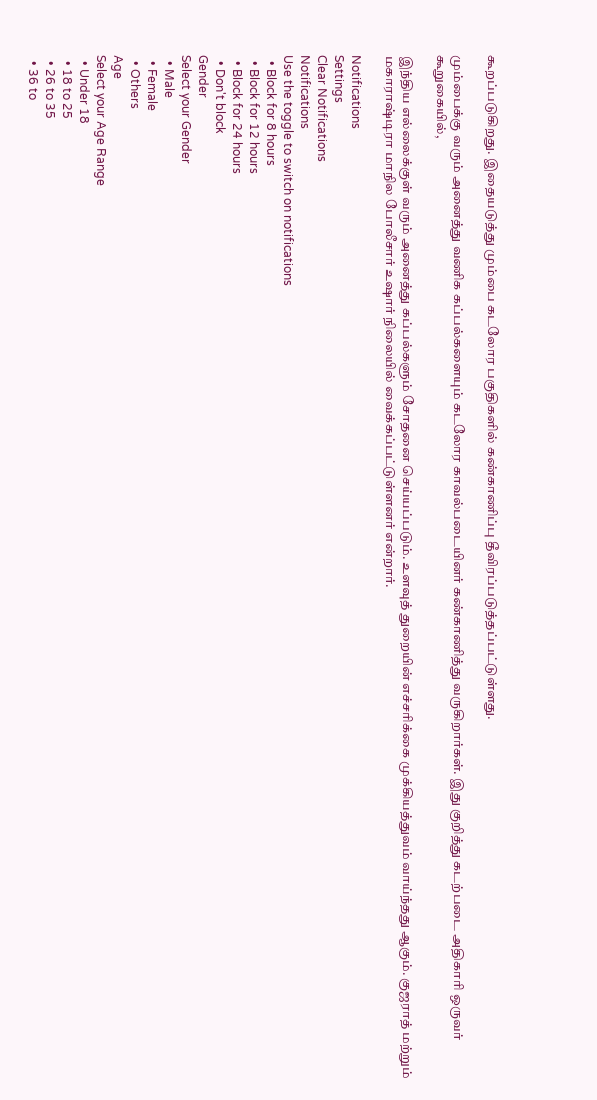கூறப்படுகிறது. இதையடுத்து மும்பை கடலோர பகுதிகளில் கண்காணிப்பு தீவிரப்படுத்தப்பட்டுள்ளது.

மும்பைக்கு வரும் அனைத்து வணிக கப்பல்களையும் கடலோர காவல்படையினர் கண்காணித்து வருகிறார்கள். இது குறித்து கடற்படை அதிகாரி ஒருவர் கூறுகையில்,

இந்திய எல்லைக்குள் வரும் அனைத்து கப்பல்களும் சோதனை செய்யப்படும். உளவுத் துறையின் எச்சரிக்கை முக்கியத்துவம் வாய்ந்தது ஆகும். குஜராத் மற்றும் மகாராஷ்டிரா மாநில போலீசார் உஷார் நிலையில் வைக்கப்பட்டுள்ளனர் என்றார்.

Notifications
Settings
Clear Notifications
Notifications
Use the toggle to switch on notifications
  • Block for 8 hours
  • Block for 12 hours
  • Block for 24 hours
  • Don't block
Gender
Select your Gender
  • Male
  • Female
  • Others
Age
Select your Age Range
  • Under 18
  • 18 to 25
  • 26 to 35
  • 36 to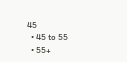45
  • 45 to 55
  • 55+